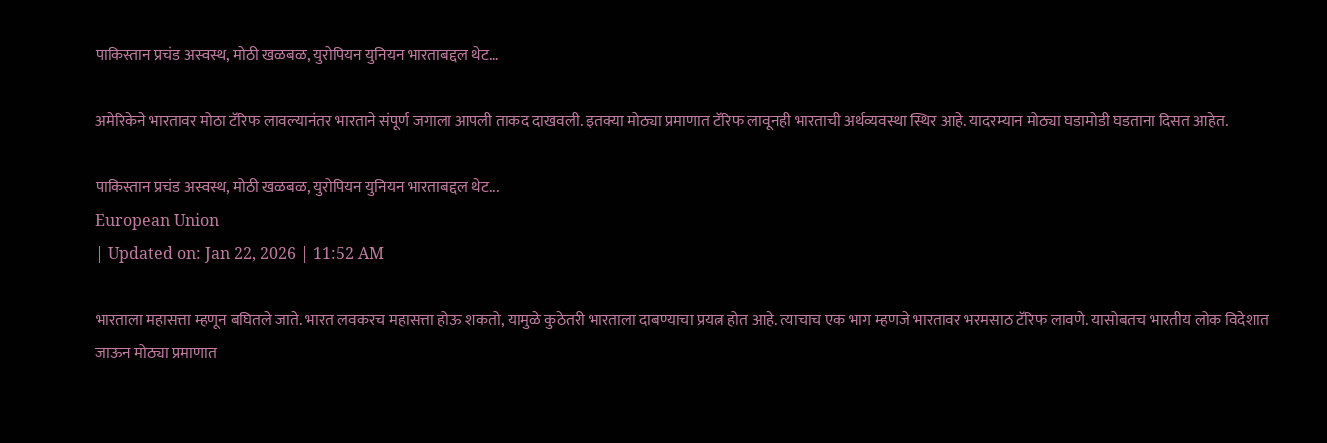पाकिस्तान प्रचंड अस्वस्थ, मोठी खळबळ, युरोपियन युनियन भारताबद्दल थेट…

अमेरिकेने भारतावर मोठा टॅरिफ लावल्यानंतर भारताने संपूर्ण जगाला आपली ताकद दाखवली. इतक्या मोठ्या प्रमाणात टॅरिफ लावूनही भारताची अर्थव्यवस्था स्थिर आहे. यादरम्यान मोठ्या घडामोडी घडताना दिसत आहेत.

पाकिस्तान प्रचंड अस्वस्थ, मोठी खळबळ, युरोपियन युनियन भारताबद्दल थेट...
European Union
| Updated on: Jan 22, 2026 | 11:52 AM

भारताला महासत्ता म्हणून बघितले जाते. भारत लवकरच महासत्ता होऊ शकतो, यामुळे कुठेतरी भारताला दाबण्याचा प्रयत्न होत आहे. त्याचाच एक भाग म्हणजे भारतावर भरमसाठ टॅरिफ लावणे. यासोबतच भारतीय लोक विदेशात जाऊन मोठ्या प्रमाणात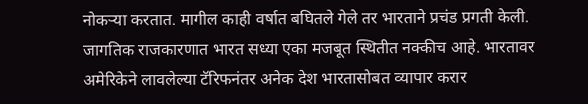नोकऱ्या करतात. मागील काही वर्षात बघितले गेले तर भारताने प्रचंड प्रगती केली. जागतिक राजकारणात भारत सध्या एका मजबूत स्थितीत नक्कीच आहे. भारतावर अमेरिकेने लावलेल्या टॅरिफनंतर अनेक देश भारतासोबत व्यापार करार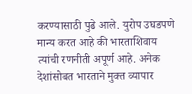करण्यासाठी पुढे आले. युरोप उघडपणे मान्य करत आहे की भारताशिवाय त्यांची रणनीती अपूर्ण आहे. अनेक देशांसोबत भारताने मुक्त व्यापार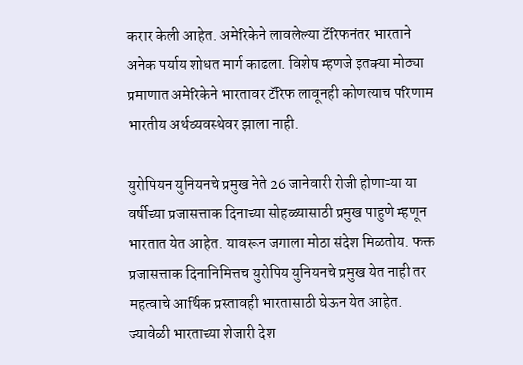करार केली आहेत. अमेरिकेने लावलेल्या टॅरिफनंतर भारताने अनेक पर्याय शोधत मार्ग काढला. विशेष म्हणजे इतक्या मोठ्या प्रमाणात अमेरिकेने भारतावर टॅरिफ लावूनही कोणत्याच परिणाम भारतीय अर्थव्यवस्थेवर झाला नाही.

युरोपियन युनियनचे प्रमुख नेते 26 जानेवारी रोजी होणाऱ्या या वर्षीच्या प्रजासत्ताक दिनाच्या सोहळ्यासाठी प्रमुख पाहुणे म्हणून भारतात येत आहेत. यावरून जगाला मोठा संदेश मिळतोय. फक्त प्रजासत्ताक दिनानिमित्तच युरोपिय युनियनचे प्रमुख येत नाही तर महत्वाचे आर्थिक प्रस्तावही भारतासाठी घेऊन येत आहेत. ज्यावेळी भारताच्या शेजारी देश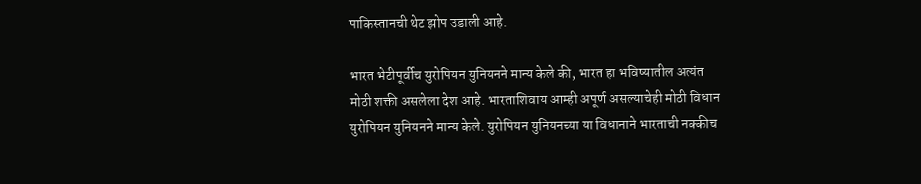पाकिस्तानची थेट झोप उडाली आहे.

भारत भेटीपूर्वीच युरोपियन युनियनने मान्य केले की, भारत हा भविष्यातील अत्यंत मोठी शक्ती असलेला देश आहे. भारताशिवाय आम्ही अपूर्ण असल्याचेही मोठी विधान युरोपियन युनियनने मान्य केले. युरोपियन युनियनच्या या विधानाने भारताची नक्कीच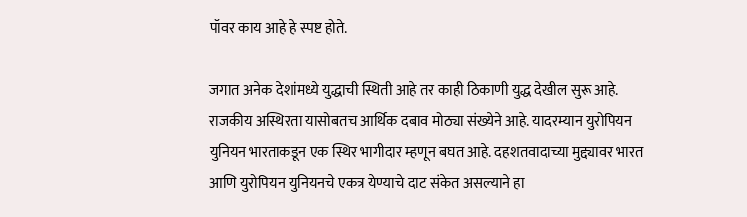पॉवर काय आहे हे स्पष्ट होते.

जगात अनेक देशांमध्ये युद्धाची स्थिती आहे तर काही ठिकाणी युद्ध देखील सुरू आहे. राजकीय अस्थिरता यासोबतच आर्थिक दबाव मोठ्या संख्येने आहे. यादरम्यान युरोपियन युनियन भारताकडून एक स्थिर भागीदार म्हणून बघत आहे. दहशतवादाच्या मुद्द्यावर भारत आणि युरोपियन युनियनचे एकत्र येण्याचे दाट संकेत असल्याने हा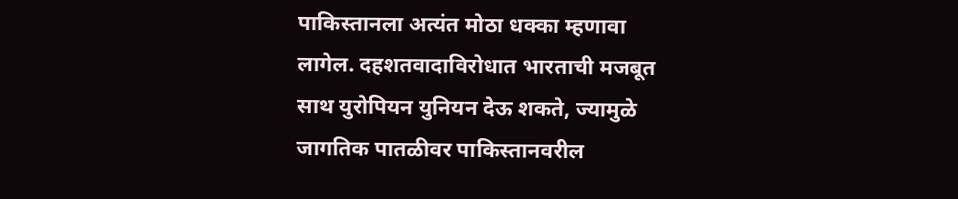पाकिस्तानला अत्यंत मोठा धक्का म्हणावा लागेल. दहशतवादाविरोधात भारताची मजबूत साथ युरोपियन युनियन देऊ शकते, ज्यामुळे जागतिक पातळीवर पाकिस्तानवरील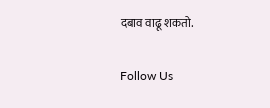दबाव वाढू शकतो.

Follow Us